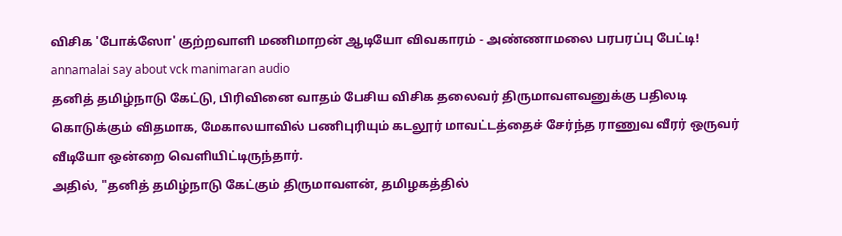விசிக 'போக்ஸோ' குற்றவாளி மணிமாறன் ஆடியோ விவகாரம் - அண்ணாமலை பரபரப்பு பேட்டி!
annamalai say about vck manimaran audio
தனித் தமிழ்நாடு கேட்டு, பிரிவினை வாதம் பேசிய விசிக தலைவர் திருமாவளவனுக்கு பதிலடி கொடுக்கும் விதமாக, மேகாலயாவில் பணிபுரியும் கடலூர் மாவட்டத்தைச் சேர்ந்த ராணுவ வீரர் ஒருவர் வீடியோ ஒன்றை வெளியிட்டிருந்தார்.
அதில், "தனித் தமிழ்நாடு கேட்கும் திருமாவளன், தமிழகத்தில்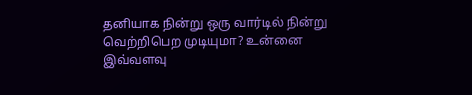தனியாக நின்று ஒரு வார்டில் நின்று வெற்றிபெற முடியுமா? உன்னை இவ்வளவு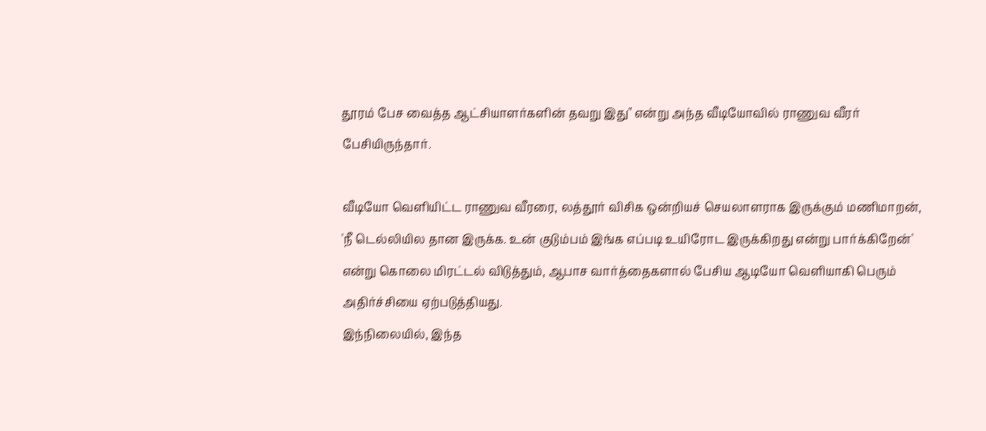தூரம் பேச வைத்த ஆட்சியாளர்களின் தவறு இது" என்று அந்த வீடியோவில் ராணுவ வீரர் பேசியிருந்தார்.

வீடியோ வெளியிட்ட ராணுவ வீரரை, லத்தூர் விசிக ஒன்றியச் செயலாளராக இருக்கும் மணிமாறன், 'நீ டெல்லியில தான இருக்க. உன் குடும்பம் இங்க எப்படி உயிரோட இருக்கிறது என்று பார்க்கிறேன்' என்று கொலை மிரட்டல் விடுத்தும், ஆபாச வார்த்தைகளால் பேசிய ஆடியோ வெளியாகி பெரும் அதிர்ச்சியை ஏற்படுத்தியது.
இந்நிலையில், இந்த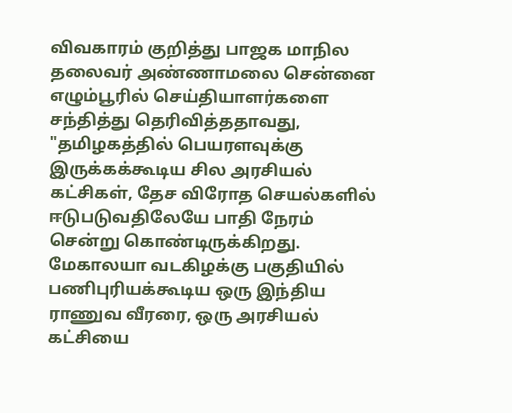விவகாரம் குறித்து பாஜக மாநில தலைவர் அண்ணாமலை சென்னை எழும்பூரில் செய்தியாளர்களை சந்தித்து தெரிவித்ததாவது, "தமிழகத்தில் பெயரளவுக்கு இருக்கக்கூடிய சில அரசியல் கட்சிகள், தேச விரோத செயல்களில் ஈடுபடுவதிலேயே பாதி நேரம் சென்று கொண்டிருக்கிறது.
மேகாலயா வடகிழக்கு பகுதியில் பணிபுரியக்கூடிய ஒரு இந்திய ராணுவ வீரரை, ஒரு அரசியல் கட்சியை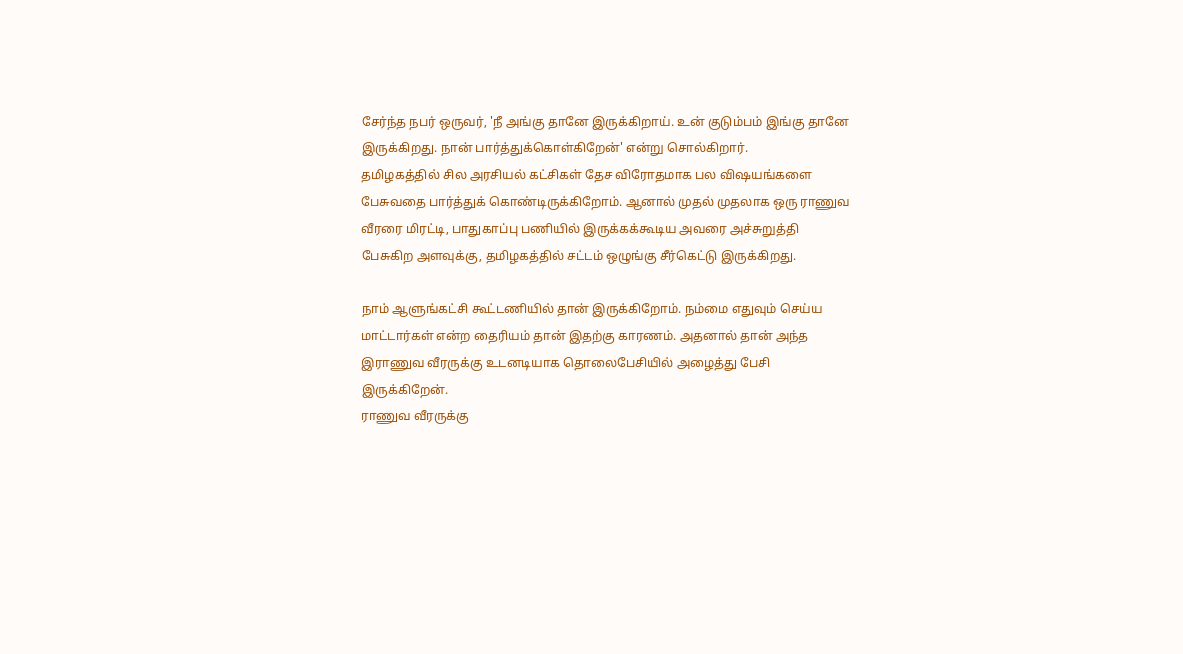சேர்ந்த நபர் ஒருவர், 'நீ அங்கு தானே இருக்கிறாய். உன் குடும்பம் இங்கு தானே இருக்கிறது. நான் பார்த்துக்கொள்கிறேன்' என்று சொல்கிறார்.
தமிழகத்தில் சில அரசியல் கட்சிகள் தேச விரோதமாக பல விஷயங்களை பேசுவதை பார்த்துக் கொண்டிருக்கிறோம். ஆனால் முதல் முதலாக ஒரு ராணுவ வீரரை மிரட்டி, பாதுகாப்பு பணியில் இருக்கக்கூடிய அவரை அச்சுறுத்தி பேசுகிற அளவுக்கு, தமிழகத்தில் சட்டம் ஒழுங்கு சீர்கெட்டு இருக்கிறது.

நாம் ஆளுங்கட்சி கூட்டணியில் தான் இருக்கிறோம். நம்மை எதுவும் செய்ய மாட்டார்கள் என்ற தைரியம் தான் இதற்கு காரணம். அதனால் தான் அந்த இராணுவ வீரருக்கு உடனடியாக தொலைபேசியில் அழைத்து பேசி இருக்கிறேன்.
ராணுவ வீரருக்கு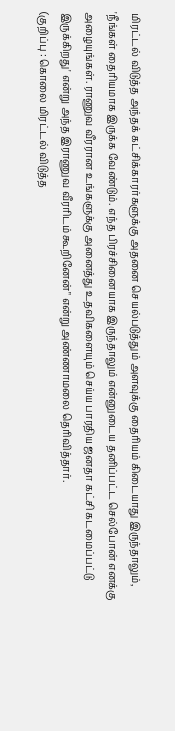மிரட்டல் விடுத்த அந்தக் கட்சிக்காரர்களுக்கு அதனை செயல்படுத்தும் அளவுக்கு தைரியம் கிடையாது இருந்தாலும், 'நீங்கள் தைரியமாக இருக்க வேண்டும். எந்த பிரச்சினையாக இருந்தாலும் என்னுடைய தனிப்பட்ட செல்போன் எனக்கு அழையுங்கள். ராணுவ வீரரான உங்களுக்கு அனைத்து உதவிகளையும் செய்ய பாரதிய ஜனதா கட்சி கடமைப்பட்டு இருக்கிறது' என்று அந்த இராணுவ வீரரிடம் கூறினேன்" என்று அண்ணாமலை தெரிவித்தார்.
(குறிப்பு : கொலை மிரட்டல் விடுத்த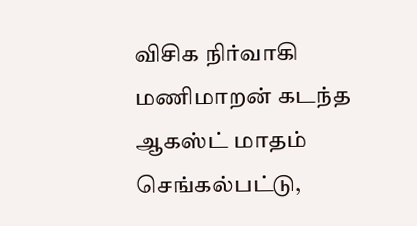விசிக நிர்வாகி மணிமாறன் கடந்த ஆகஸ்ட் மாதம் செங்கல்பட்டு,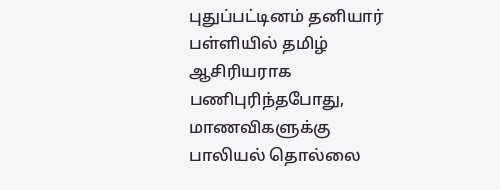புதுப்பட்டினம் தனியார் பள்ளியில் தமிழ் ஆசிரியராக பணிபுரிந்தபோது, மாணவிகளுக்கு பாலியல் தொல்லை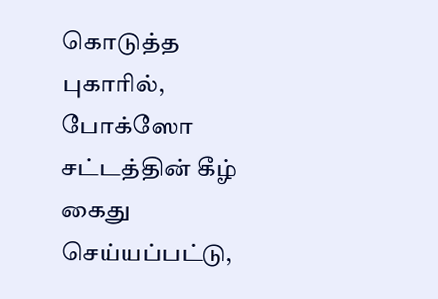கொடுத்த புகாரில், போக்ஸோ சட்டத்தின் கீழ் கைது செய்யப்பட்டு,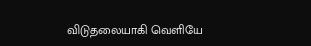விடுதலையாகி வெளியே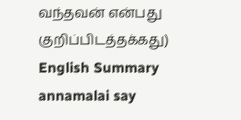வந்தவன் என்பது குறிப்பிடத்தக்கது)
English Summary
annamalai say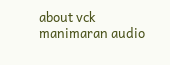about vck manimaran audio